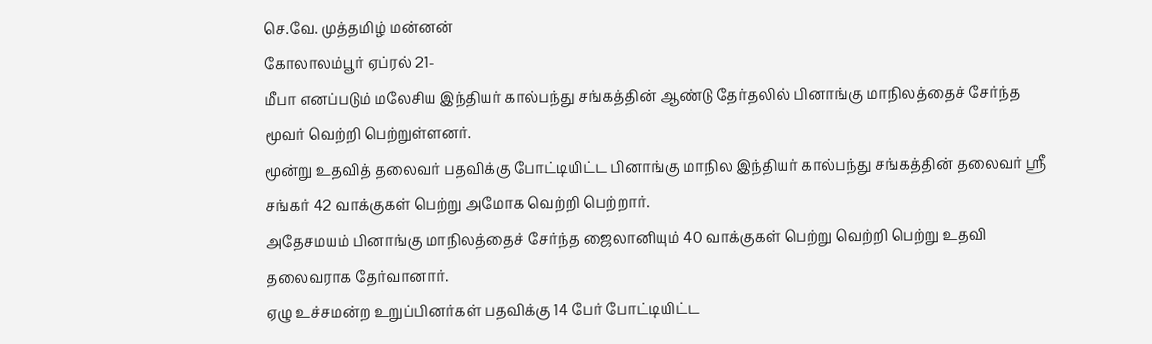செ.வே. முத்தமிழ் மன்னன்
கோலாலம்பூர் ஏப்ரல் 21-
மீபா எனப்படும் மலேசிய இந்தியர் கால்பந்து சங்கத்தின் ஆண்டு தேர்தலில் பினாங்கு மாநிலத்தைச் சேர்ந்த மூவர் வெற்றி பெற்றுள்ளனர்.
மூன்று உதவித் தலைவர் பதவிக்கு போட்டியிட்ட பினாங்கு மாநில இந்தியர் கால்பந்து சங்கத்தின் தலைவர் ஸ்ரீ சங்கர் 42 வாக்குகள் பெற்று அமோக வெற்றி பெற்றார்.
அதேசமயம் பினாங்கு மாநிலத்தைச் சேர்ந்த ஜைலானியும் 40 வாக்குகள் பெற்று வெற்றி பெற்று உதவி தலைவராக தேர்வானார்.
ஏழு உச்சமன்ற உறுப்பினர்கள் பதவிக்கு 14 பேர் போட்டியிட்ட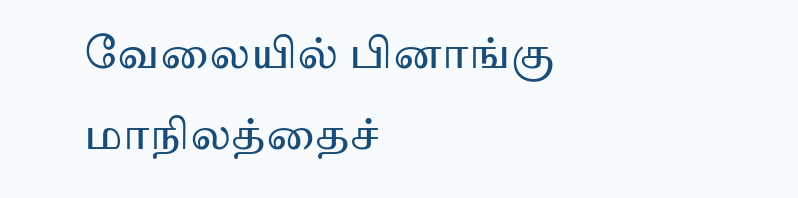வேலையில் பினாங்கு மாநிலத்தைச்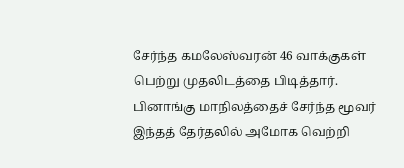சேர்ந்த கமலேஸ்வரன் 46 வாக்குகள் பெற்று முதலிடத்தை பிடித்தார்.
பினாங்கு மாநிலத்தைச் சேர்ந்த மூவர் இந்தத் தேர்தலில் அமோக வெற்றி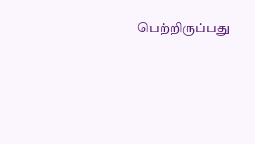பெற்றிருப்பது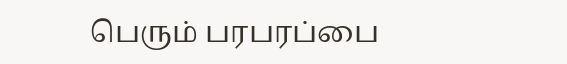பெரும் பரபரப்பை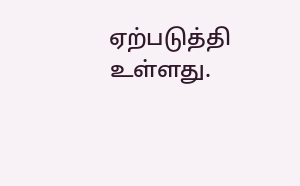ஏற்படுத்தி உள்ளது.